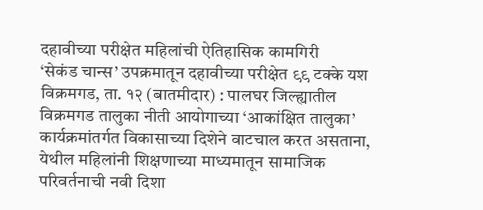दहावीच्या परीक्षेत महिलांची ऐतिहासिक कामगिरी
‘सेकंड चान्स’ उपक्रमातून दहावीच्या परीक्षेत ९९ टक्के यश
विक्रमगड, ता. १२ (बातमीदार) : पालघर जिल्ह्यातील विक्रमगड तालुका नीती आयोगाच्या ‘आकांक्षित तालुका’ कार्यक्रमांतर्गत विकासाच्या दिशेने वाटचाल करत असताना, येथील महिलांनी शिक्षणाच्या माध्यमातून सामाजिक परिवर्तनाची नवी दिशा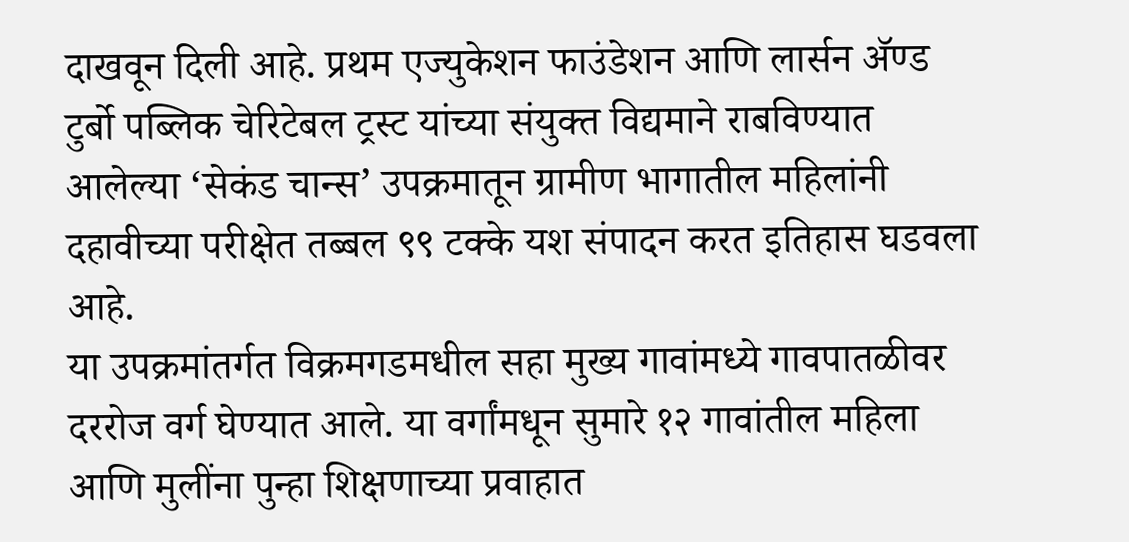दाखवून दिली आहे. प्रथम एज्युकेशन फाउंडेशन आणि लार्सन ॲण्ड टुर्बो पब्लिक चेरिटेबल ट्रस्ट यांच्या संयुक्त विद्यमाने राबविण्यात आलेल्या ‘सेकंड चान्स’ उपक्रमातून ग्रामीण भागातील महिलांनी दहावीच्या परीक्षेत तब्बल ९९ टक्के यश संपादन करत इतिहास घडवला आहे.
या उपक्रमांतर्गत विक्रमगडमधील सहा मुख्य गावांमध्ये गावपातळीवर दररोज वर्ग घेण्यात आले. या वर्गांमधून सुमारे १२ गावांतील महिला आणि मुलींना पुन्हा शिक्षणाच्या प्रवाहात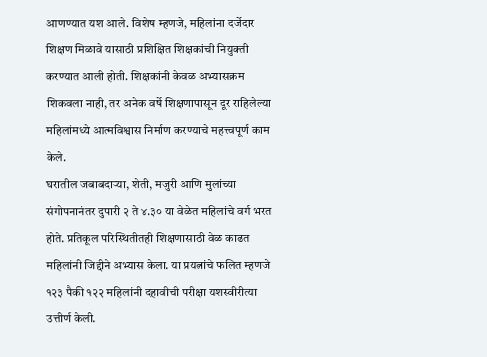आणण्यात यश आले. विशेष म्हणजे, महिलांना दर्जेदार शिक्षण मिळावे यासाठी प्रशिक्षित शिक्षकांची नियुक्ती करण्यात आली होती. शिक्षकांनी केवळ अभ्यासक्रम शिकवला नाही, तर अनेक वर्षे शिक्षणापासून दूर राहिलेल्या महिलांमध्ये आत्मविश्वास निर्माण करण्याचे महत्त्वपूर्ण काम केले.
घरातील जबाबदाऱ्या, शेती, मजुरी आणि मुलांच्या संगोपनानंतर दुपारी २ ते ४.३० या वेळेत महिलांचे वर्ग भरत होते. प्रतिकूल परिस्थितीतही शिक्षणासाठी वेळ काढत महिलांनी जिद्दीने अभ्यास केला. या प्रयत्नांचे फलित म्हणजे १२३ पैकी १२२ महिलांनी दहावीची परीक्षा यशस्वीरीत्या उत्तीर्ण केली.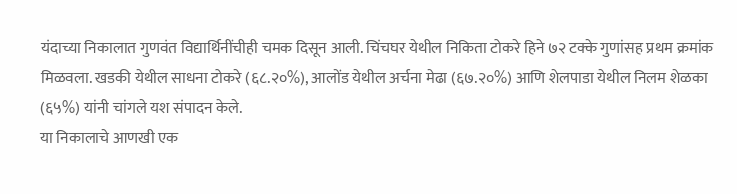यंदाच्या निकालात गुणवंत विद्यार्थिनींचीही चमक दिसून आली. चिंचघर येथील निकिता टोकरे हिने ७२ टक्के गुणांसह प्रथम क्रमांक मिळवला. खडकी येथील साधना टोकरे (६८.२०%), आलोंड येथील अर्चना मेढा (६७.२०%) आणि शेलपाडा येथील निलम शेळका (६५%) यांनी चांगले यश संपादन केले.
या निकालाचे आणखी एक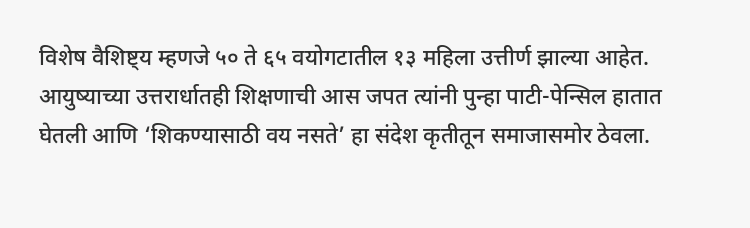विशेष वैशिष्ट्य म्हणजे ५० ते ६५ वयोगटातील १३ महिला उत्तीर्ण झाल्या आहेत. आयुष्याच्या उत्तरार्धातही शिक्षणाची आस जपत त्यांनी पुन्हा पाटी-पेन्सिल हातात घेतली आणि ‘शिकण्यासाठी वय नसते’ हा संदेश कृतीतून समाजासमोर ठेवला.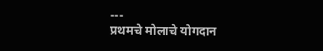---
प्रथमचे मोलाचे योगदान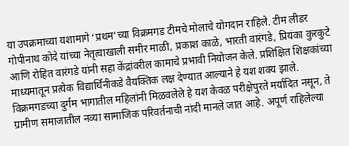या उपक्रमाच्या यशामागे ‘प्रथम’च्या विक्रमगड टीमचे मोलाचे योगदान राहिले. टीम लीडर गोपीनाथ कोदे यांच्या नेतृत्वाखाली समीर माळी, प्रकाश काळे, भारती वारंगडे, प्रियंका कुरकुटे आणि रोहित वारंगडे यांनी सहा केंद्रांवरील कामाचे प्रभावी नियोजन केले. प्रशिक्षित शिक्षकांच्या माध्यमातून प्रत्येक विद्यार्थिनीकडे वैयक्तिक लक्ष देण्यात आल्याने हे यश शक्य झाले. विक्रमगडच्या दुर्गम भागातील महिलांनी मिळवलेले हे यश केवळ परीक्षेपुरते मर्यादित नसून, ते ग्रामीण समाजातील नव्या सामाजिक परिवर्तनाची नांदी मानले जात आहे. अपूर्ण राहिलेल्या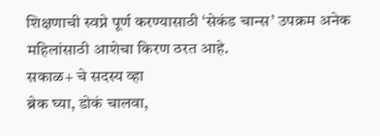शिक्षणाची स्वप्ने पूर्ण करण्यासाठी ‘सेकंड चान्स’ उपक्रम अनेक महिलांसाठी आशेचा किरण ठरत आहे.
सकाळ+ चे सदस्य व्हा
ब्रेक घ्या, डोकं चालवा,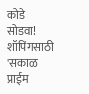कोडे सोडवा!
शॉपिंगसाठी 'सकाळ प्राईम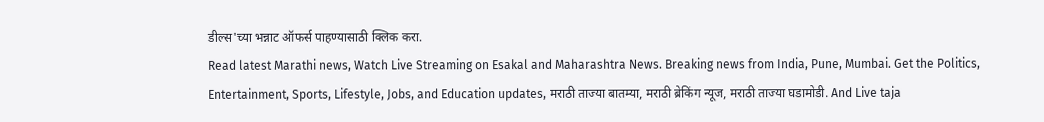डील्स'च्या भन्नाट ऑफर्स पाहण्यासाठी क्लिक करा.
Read latest Marathi news, Watch Live Streaming on Esakal and Maharashtra News. Breaking news from India, Pune, Mumbai. Get the Politics, Entertainment, Sports, Lifestyle, Jobs, and Education updates, मराठी ताज्या बातम्या, मराठी ब्रेकिंग न्यूज, मराठी ताज्या घडामोडी. And Live taja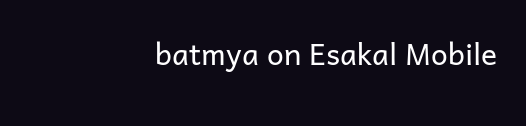batmya on Esakal Mobile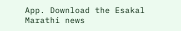App. Download the Esakal Marathi news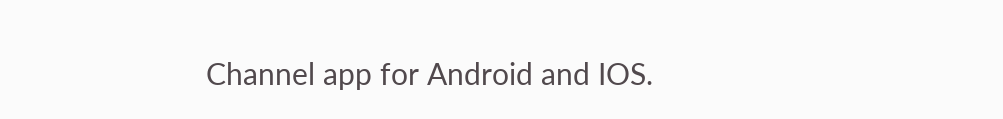Channel app for Android and IOS.